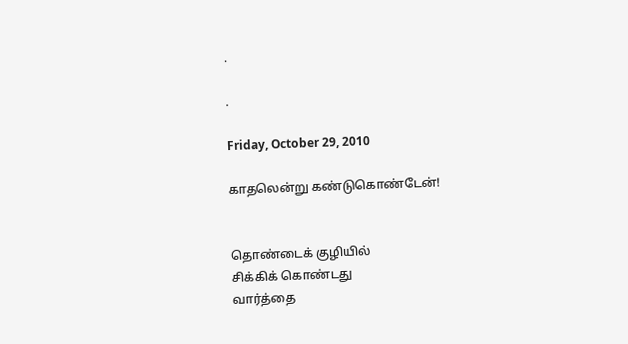.

.

Friday, October 29, 2010

காதலென்று கண்டுகொண்டேன்!


தொண்டைக் குழியில்
சிக்கிக் கொண்டது
வார்த்தை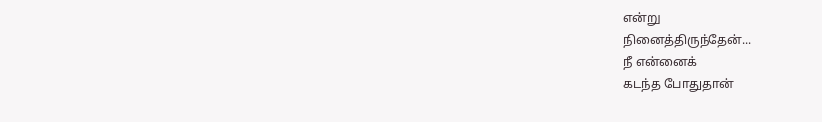என்று
நினைத்திருந்தேன்...
நீ என்னைக்
கடந்த போதுதான்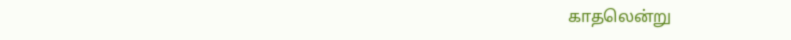காதலென்று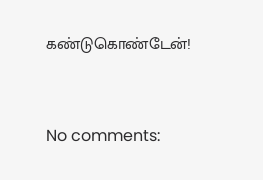கண்டுகொண்டேன்!


No comments: